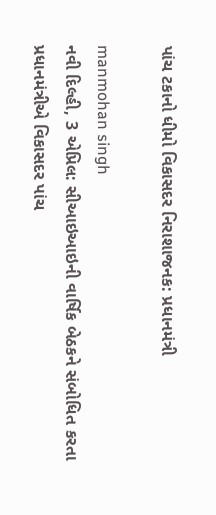પાંચ ટકાનો ધીમો વિકાસદર નિરાશાજનક: પ્રધાનમંત્રી

manmohan singh
નવી દિલ્હી, 3 એપ્રિલ: સીઆઇઆઇની વાર્ષિક બેઠકને સંબોધિત કરતા પ્રધાનમંત્રીએ વિકાસદર પાંચ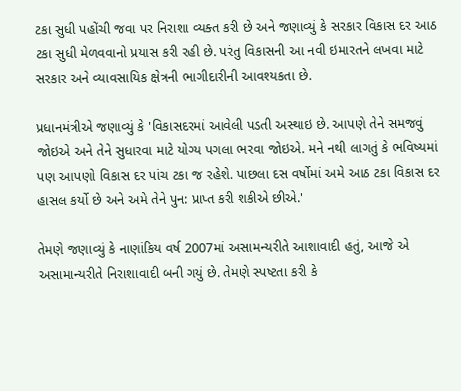ટકા સુધી પહોંચી જવા પર નિરાશા વ્યક્ત કરી છે અને જણાવ્યું કે સરકાર વિકાસ દર આઠ ટકા સુધી મેળવવાનો પ્રયાસ કરી રહી છે. પરંતુ વિકાસની આ નવી ઇમારતને લખવા માટે સરકાર અને વ્યાવસાયિક ક્ષેત્રની ભાગીદારીની આવશ્યકતા છે.

પ્રધાનમંત્રીએ જણાવ્યું કે 'વિકાસદરમાં આવેલી પડતી અસ્થાઇ છે. આપણે તેને સમજવું જોઇએ અને તેને સુધારવા માટે યોગ્ય પગલા ભરવા જોઇએ. મને નથી લાગતું કે ભવિષ્યમાં પણ આપણો વિકાસ દર પાંચ ટકા જ રહેશે. પાછલા દસ વર્ષોમાં અમે આઠ ટકા વિકાસ દર હાસલ કર્યો છે અને અમે તેને પુન: પ્રાપ્ત કરી શકીએ છીએ.'

તેમણે જણાવ્યું કે નાણાંકિય વર્ષ 2007માં અસામન્યરીતે આશાવાદી હતું, આજે એ અસામાન્યરીતે નિરાશાવાદી બની ગયું છે. તેમણે સ્પષ્ટતા કરી કે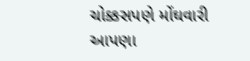ચોક્કસપણે મોંઘવારી આપણા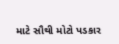માટે સૌથી મોટો પડકાર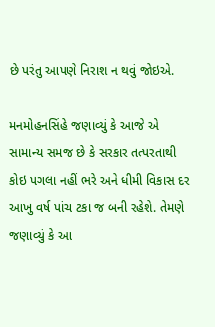છે પરંતુ આપણે નિરાશ ન થવું જોઇએ.

મનમોહનસિંહે જણાવ્યું કે આજે એ સામાન્ય સમજ છે કે સરકાર તત્પરતાથી કોઇ પગલા નહીં ભરે અને ધીમી વિકાસ દર આખુ વર્ષ પાંચ ટકા જ બની રહેશે. તેમણે જણાવ્યું કે આ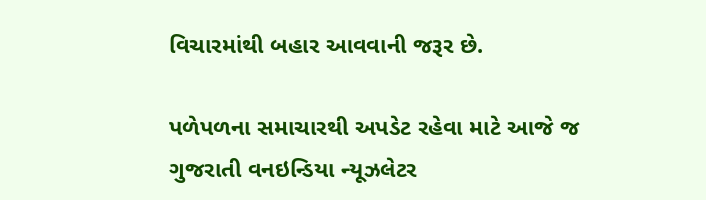વિચારમાંથી બહાર આવવાની જરૂર છે.

પળેપળના સમાચારથી અપડેટ રહેવા માટે આજે જ ગુજરાતી વનઇન્ડિયા ન્યૂઝલેટર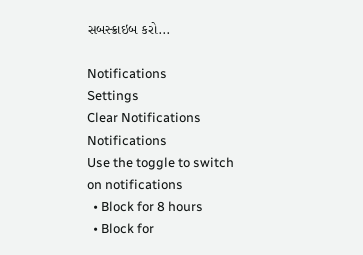સબસ્ક્રાઇબ કરો...

Notifications
Settings
Clear Notifications
Notifications
Use the toggle to switch on notifications
  • Block for 8 hours
  • Block for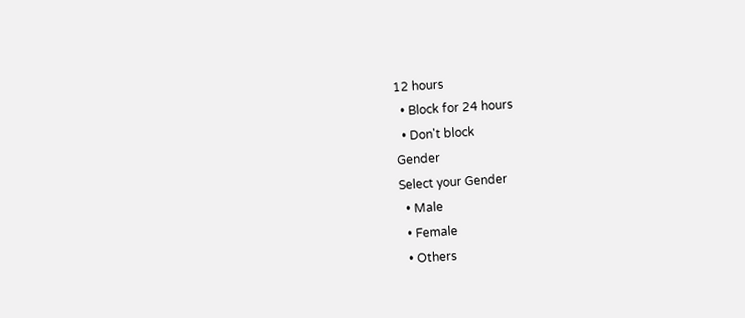12 hours
  • Block for 24 hours
  • Don't block
Gender
Select your Gender
  • Male
  • Female
  • Others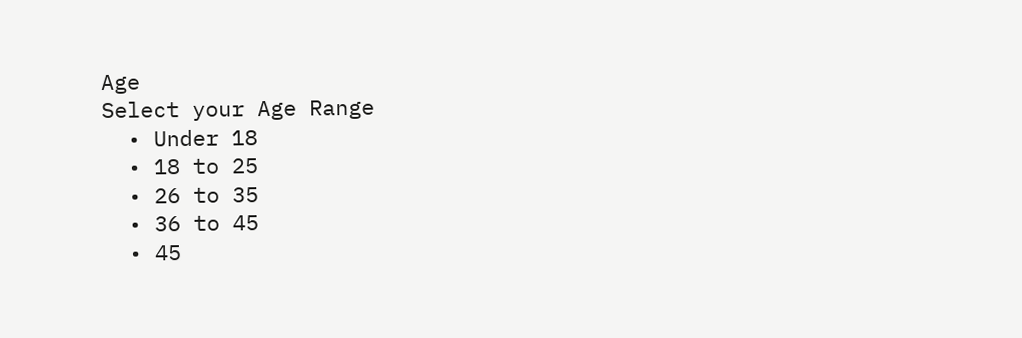Age
Select your Age Range
  • Under 18
  • 18 to 25
  • 26 to 35
  • 36 to 45
  • 45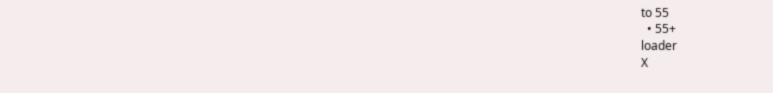to 55
  • 55+
loader
X